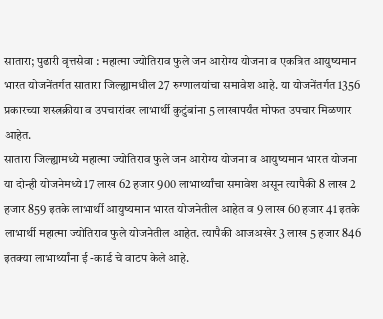सातारा; पुढारी वृत्तसेवा : महात्मा ज्योतिराव फुले जन आरोग्य योजना व एकत्रित आयुष्यमान भारत योजनेंतर्गत सातारा जिल्ह्यामधील 27 रुग्णालयांचा समावेश आहे. या योजनेंतर्गत 1356 प्रकारच्या शस्त्रक्रीया व उपचारांवर लाभार्थी कुटुंबांना 5 लाखापर्यंत मोफत उपचार मिळणार आहेत.
सातारा जिल्ह्यामध्ये महात्मा ज्योतिराव फुले जन आरोग्य योजना व आयुष्यमान भारत योजना या दोन्ही योजनेमध्ये 17 लाख 62 हजार 900 लाभार्थ्यांचा समावेश असून त्यापैकी 8 लाख 2 हजार 859 इतके लाभार्थी आयुष्यमान भारत योजनेतील आहेत व 9 लाख 60 हजार 41 इतके लाभार्थी महात्मा ज्योतिराव फुले योजनेतील आहेत. त्यापैकी आजअखेर 3 लाख 5 हजार 846 इतक्या लाभार्थ्यांना ई -कार्ड चे वाटप केले आहे.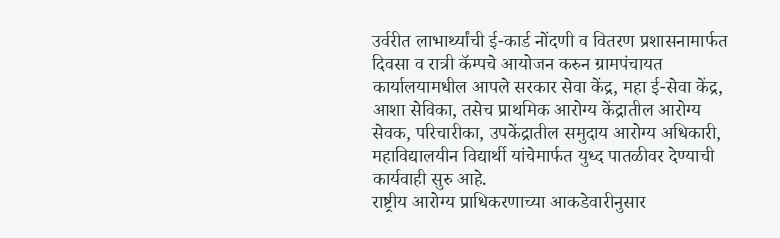उर्वरीत लाभार्थ्यांची ई-कार्ड नोंदणी व वितरण प्रशासनामार्फत दिवसा व रात्री कॅम्पचे आयोजन करुन ग्रामपंचायत कार्यालयामधील आपले सरकार सेवा केंद्र, महा ई-सेवा केंद्र, आशा सेविका, तसेच प्राथमिक आरोग्य केंद्रातील आरोग्य सेवक, परिचारीका, उपकेंद्रातील समुदाय आरोग्य अधिकारी, महाविद्यालयीन विद्यार्थी यांचेमार्फत युध्द पातळीवर देण्याची कार्यवाही सुरु आहे.
राष्ट्रीय आरोग्य प्राधिकरणाच्या आकडेवारीनुसार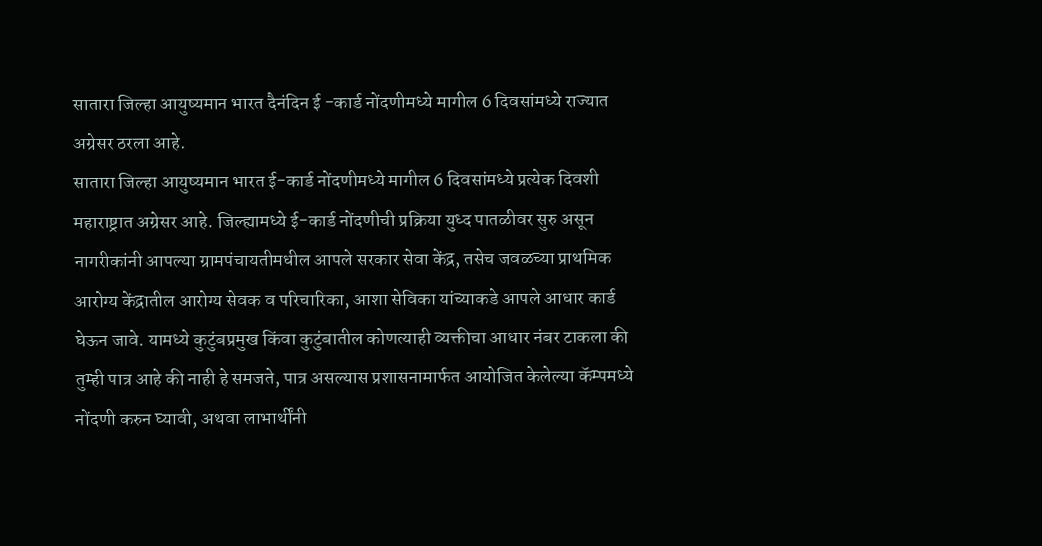सातारा जिल्हा आयुष्यमान भारत दैनंदिन ई -कार्ड नोंदणीमध्ये मागील 6 दिवसांमध्ये राज्यात अग्रेसर ठरला आहे.
सातारा जिल्हा आयुष्यमान भारत ई-कार्ड नोंदणीमध्ये मागील 6 दिवसांमध्ये प्रत्येक दिवशी महाराष्ट्रात अग्रेसर आहे. जिल्ह्यामध्ये ई-कार्ड नोंदणीची प्रक्रिया युध्द पातळीवर सुरु असून नागरीकांनी आपल्या ग्रामपंचायतीमधील आपले सरकार सेवा केंद्र, तसेच जवळच्या प्राथमिक आरोग्य केंद्रातील आरोग्य सेवक व परिचारिका, आशा सेविका यांच्याकडे आपले आधार कार्ड घेऊन जावे. यामध्ये कुटुंबप्रमुख किंवा कुटुंबातील कोणत्याही व्यक्तीचा आधार नंबर टाकला की तुम्ही पात्र आहे की नाही हे समजते, पात्र असल्यास प्रशासनामार्फत आयोजित केलेल्या कॅम्पमध्ये नोंदणी करुन घ्यावी, अथवा लाभार्थींनी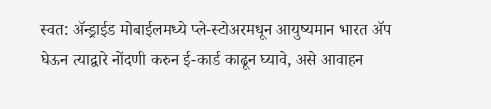स्वत: ॲन्ड्राईड मोबाईलमध्ये प्ले-स्टोअरमधून आयुष्यमान भारत ॲप घेऊन त्याद्वारे नोंदणी करुन ई-कार्ड काढून घ्यावे, असे आवाहन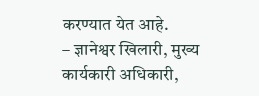करण्यात येत आहे.
– ज्ञानेश्वर खिलारी, मुख्य कार्यकारी अधिकारी,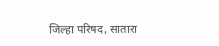जिल्हा परिषद, सातारा